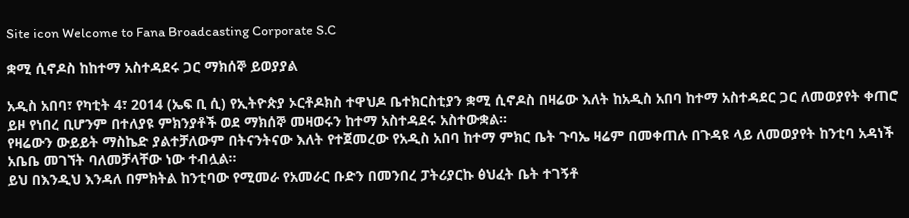Site icon Welcome to Fana Broadcasting Corporate S.C

ቋሚ ሲኖዶስ ከከተማ አስተዳደሩ ጋር ማክሰኞ ይወያያል

አዲስ አበባ፣ የካቲት 4፣ 2014 (ኤፍ ቢ ሲ) የኢትዮጵያ ኦርቶዶክስ ተዋህዶ ቤተክርስቲያን ቋሚ ሲኖዶስ በዛሬው እለት ከአዲስ አበባ ከተማ አስተዳደር ጋር ለመወያየት ቀጠሮ ይዞ የነበረ ቢሆንም በተለያዩ ምክንያቶች ወደ ማክሰኞ መዛወሩን ከተማ አስተዳደሩ አስተውቋል፡፡
የዛሬውን ውይይት ማስኬድ ያልተቻለውም በትናንትናው እለት የተጀመረው የአዲስ አበባ ከተማ ምክር ቤት ጉባኤ ዛሬም በመቀጠሉ በጉዳዩ ላይ ለመወያየት ከንቲባ አዳነች አቤቤ መገኘት ባለመቻላቸው ነው ተብሏል፡፡
ይህ በእንዲህ እንዳለ በምክትል ከንቲባው የሚመራ የአመራር ቡድን በመንበረ ፓትሪያርኩ ፅህፈት ቤት ተገኝቶ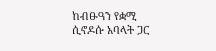ከብፁዓን የቋሚ ሲኖዶሱ አባላት ጋር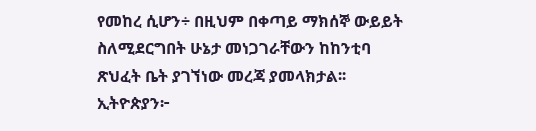የመከረ ሲሆን÷ በዚህም በቀጣይ ማክሰኞ ውይይት ስለሚደርግበት ሁኔታ መነጋገራቸውን ከከንቲባ ጽህፈት ቤት ያገኘነው መረጃ ያመላክታል፡፡
ኢትዮጵያን፦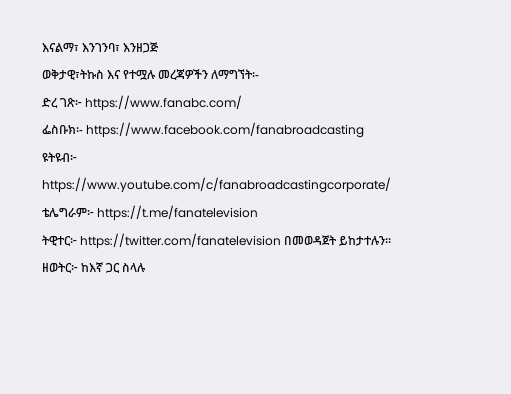እናልማ፣ እንገንባ፣ እንዘጋጅ
ወቅታዊ፣ትኩስ እና የተሟሉ መረጃዎችን ለማግኘት፡-
ድረ ገጽ፦ https://www.fanabc.com/
ፌስቡክ፡- https://www.facebook.com/fanabroadcasting
ዩትዩብ፦ https://www.youtube.com/c/fanabroadcastingcorporate/
ቴሌግራም፦ https://t.me/fanatelevision
ትዊተር፦ https://twitter.com/fanatelevision በመወዳጀት ይከታተሉን፡፡
ዘወትር፦ ከእኛ ጋር ስላሉ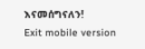እናመሰግናለን!
Exit mobile version